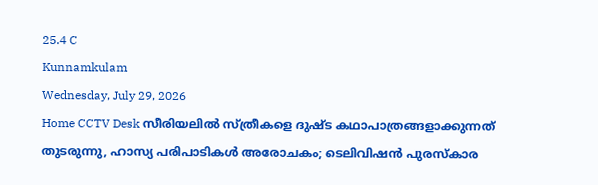25.4 C
Kunnamkulam
Wednesday, July 29, 2026
Home CCTV Desk സീരിയലിൽ സ്ത്രീകളെ ദുഷ്ട കഥാപാത്രങ്ങളാക്കുന്നത് തുടരുന്നു, ഹാസ്യ പരിപാടികൾ അരോചകം; ടെലിവിഷൻ പുരസ്‌കാര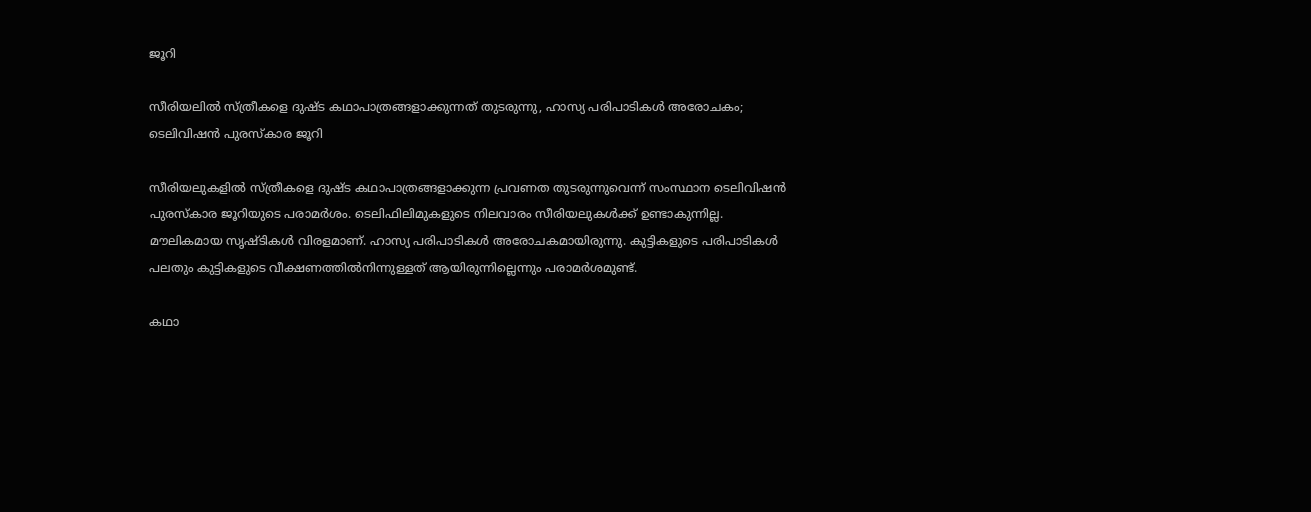ജൂറി

സീരിയലിൽ സ്ത്രീകളെ ദുഷ്ട കഥാപാത്രങ്ങളാക്കുന്നത് തുടരുന്നു, ഹാസ്യ പരിപാടികൾ അരോചകം; ടെലിവിഷൻ പുരസ്‌കാര ജൂറി

സീരിയലുകളിൽ സ്ത്രീകളെ ദുഷ്ട കഥാപാത്രങ്ങളാക്കുന്ന പ്രവണത തുടരുന്നുവെന്ന് സംസ്ഥാന ടെലിവിഷൻ പുരസ്‌കാര ജൂറിയുടെ പരാമർശം. ടെലിഫിലിമുകളുടെ നിലവാരം സീരിയലുകൾക്ക് ഉണ്ടാകുന്നില്ല. മൗലികമായ സൃഷ്ടികൾ വിരളമാണ്. ഹാസ്യ പരിപാടികൾ അരോചകമായിരുന്നു. കുട്ടികളുടെ പരിപാടികൾ പലതും കുട്ടികളുടെ വീക്ഷണത്തിൽനിന്നുള്ളത് ആയിരുന്നില്ലെന്നും പരാമർശമുണ്ട്.

കഥാ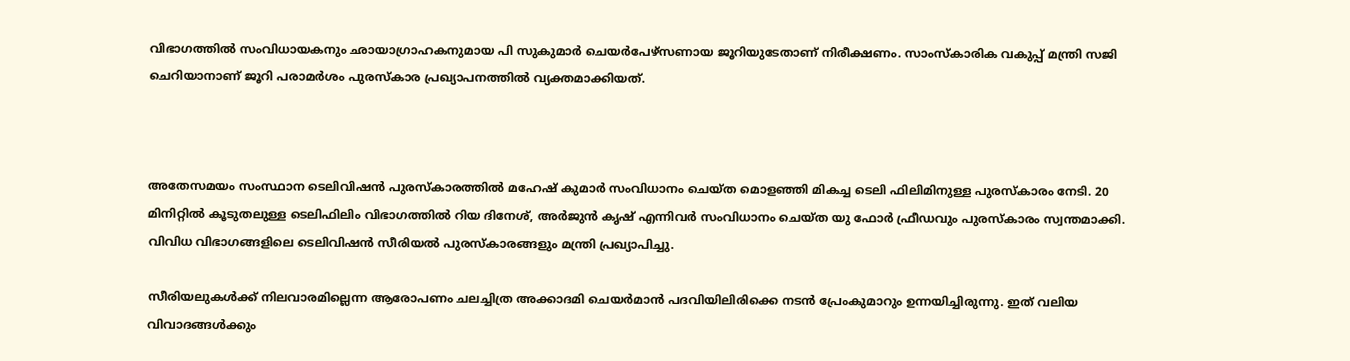വിഭാഗത്തിൽ സംവിധായകനും ഛായാഗ്രാഹകനുമായ പി സുകുമാർ ചെയർപേഴ്‌സണായ ജൂറിയുടേതാണ് നിരീക്ഷണം. സാംസ്‌കാരിക വകുപ്പ് മന്ത്രി സജി ചെറിയാനാണ് ജൂറി പരാമർശം പുരസ്‌കാര പ്രഖ്യാപനത്തിൽ വ്യക്തമാക്കിയത്.



അതേസമയം സംസ്ഥാന ടെലിവിഷൻ പുരസ്‌കാരത്തിൽ മഹേഷ് കുമാർ സംവിധാനം ചെയ്ത മൊളഞ്ഞി മികച്ച ടെലി ഫിലിമിനുള്ള പുരസ്‌കാരം നേടി. 20 മിനിറ്റിൽ കൂടുതലുള്ള ടെലിഫിലിം വിഭാഗത്തിൽ റിയ ദിനേശ്, അർജുൻ കൃഷ് എന്നിവർ സംവിധാനം ചെയ്ത യു ഫോർ ഫ്രീഡവും പുരസ്‌കാരം സ്വന്തമാക്കി. വിവിധ വിഭാഗങ്ങളിലെ ടെലിവിഷൻ സീരിയൽ പുരസ്‌കാരങ്ങളും മന്ത്രി പ്രഖ്യാപിച്ചു.

സീരിയലുകൾക്ക് നിലവാരമില്ലെന്ന ആരോപണം ചലച്ചിത്ര അക്കാദമി ചെയർമാൻ പദവിയിലിരിക്കെ നടൻ പ്രേംകുമാറും ഉന്നയിച്ചിരുന്നു. ഇത് വലിയ വിവാദങ്ങൾക്കും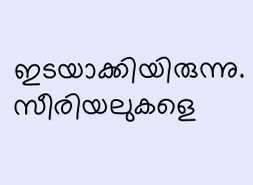ഇടയാക്കിയിരുന്നു. സീരിയലുകളെ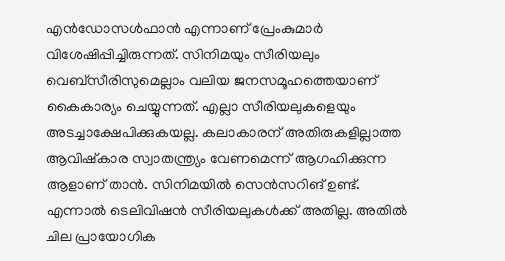എൻഡോസൾഫാൻ എന്നാണ് പ്രേംകുമാർ വിശേഷിപ്പിച്ചിരുന്നത്. സിനിമയും സീരിയലും വെബ്‌സീരിസുമെല്ലാം വലിയ ജനസമൂഹത്തെയാണ് കൈകാര്യം ചെയ്യുന്നത്. എല്ലാ സീരിയലുകളെയും അടച്ചാക്ഷേപിക്കുകയല്ല. കലാകാരന് അതിരുകളില്ലാത്ത ആവിഷ്‌കാര സ്വാതന്ത്ര്യം വേണമെന്ന് ആഗഹിക്കുന്ന ആളാണ് താൻ. സിനിമയിൽ സെൻസറിങ് ഉണ്ട്. എന്നാൽ ടെലിവിഷൻ സീരിയലുകൾക്ക് അതില്ല. അതിൽ ചില പ്രായോഗിക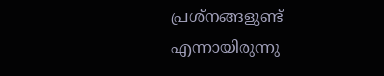പ്രശ്‌നങ്ങളുണ്ട് എന്നായിരുന്നു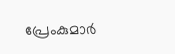പ്രേംകുമാർ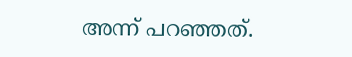അന്ന് പറഞ്ഞത്.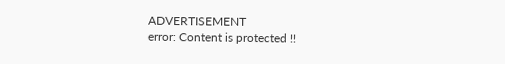ADVERTISEMENT
error: Content is protected !!